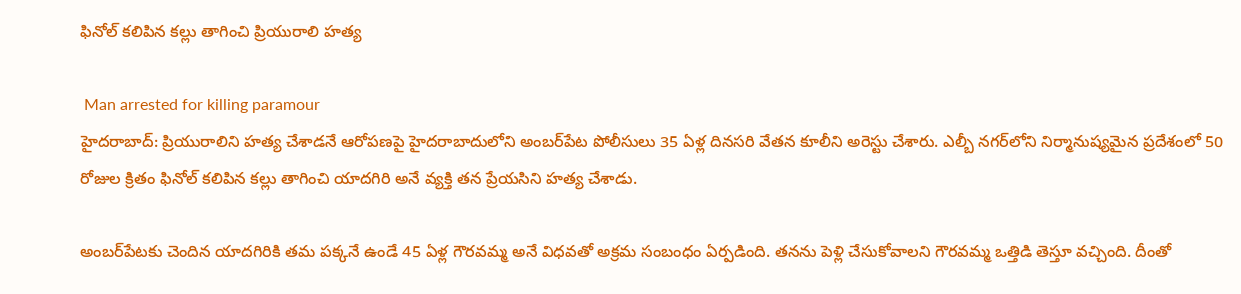ఫినోల్ కలిపిన కల్లు తాగించి ప్రియురాలి హత్య

 Man arrested for killing paramour
హైదరాబాద్: ప్రియురాలిని హత్య చేశాడనే ఆరోపణపై హైదరాబాదులోని అంబర్‌పేట పోలీసులు 35 ఏళ్ల దినసరి వేతన కూలీని అరెస్టు చేశారు. ఎల్బీ నగర్‌లోని నిర్మానుష్యమైన ప్రదేశంలో 50 రోజుల క్రితం ఫినోల్ కలిపిన కల్లు తాగించి యాదగిరి అనే వ్యక్తి తన ప్రేయసిని హత్య చేశాడు.

అంబర్‌పేటకు చెందిన యాదగిరికి తమ పక్కనే ఉండే 45 ఏళ్ల గౌరవమ్మ అనే విధవతో అక్రమ సంబంధం ఏర్పడింది. తనను పెళ్లి చేసుకోవాలని గౌరవమ్మ ఒత్తిడి తెస్తూ వచ్చింది. దీంతో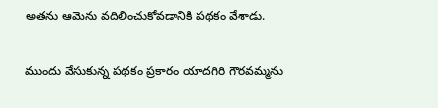అతను ఆమెను వదిలించుకోవడానికి పథకం వేశాడు.

ముందు వేసుకున్న పథకం ప్రకారం యాదగిరి గౌరవమ్మను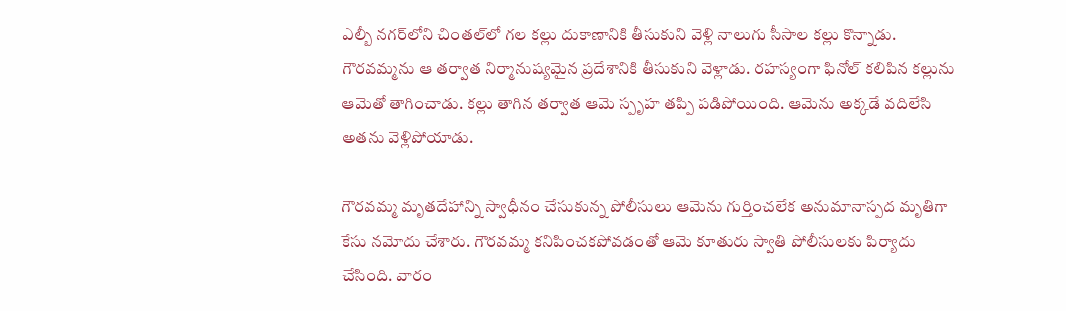ఎల్బీ నగర్‌లోని చింతల్‌లో గల కల్లు దుకాణానికి తీసుకుని వెళ్లి నాలుగు సీసాల కల్లు కొన్నాడు. గౌరవమ్మను ఆ తర్వాత నిర్మానుష్యమైన ప్రదేశానికి తీసుకుని వెళ్లాడు. రహస్యంగా ఫినోల్ కలిపిన కల్లును ఆమెతో తాగించాడు. కల్లు తాగిన తర్వాత ఆమె స్పృహ తప్పి పడిపోయింది. ఆమెను అక్కడే వదిలేసి అతను వెళ్లిపోయాడు.

గౌరవమ్మ మృతదేహాన్ని స్వాధీనం చేసుకున్న పోలీసులు ఆమెను గుర్తించలేక అనుమానాస్పద మృతిగా కేసు నమోదు చేశారు. గౌరవమ్మ కనిపించకపోవడంతో ఆమె కూతురు స్వాతి పోలీసులకు పిర్యాదు చేసింది. వారం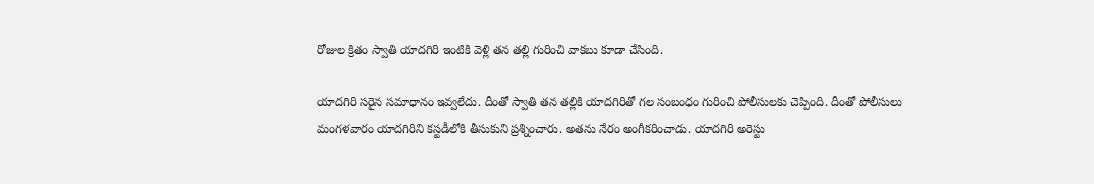రోజుల క్రితం స్వాతి యాదగిరి ఇంటికి వెళ్లి తన తల్లి గురించి వాకబు కూడా చేసింది.

యాదగిరి సరైన సమాధానం ఇవ్వలేదు. దీంతో స్వాతి తన తల్లికి యాదగిరితో గల సంబంధం గురించి పోలీసులకు చెప్పింది. దీంతో పోలీసులు మంగళవారం యాదగిరిని కస్టడీలోకి తీసుకుని ప్రశ్నించారు. అతను నేరం అంగీకరించాడు. యాదగిరి అరెస్టు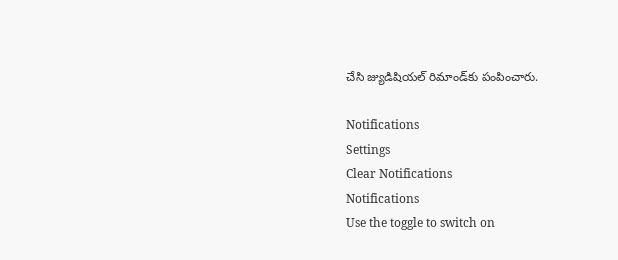చేసి జ్యుడిషియల్ రిమాండ్‌కు పంపించారు.

Notifications
Settings
Clear Notifications
Notifications
Use the toggle to switch on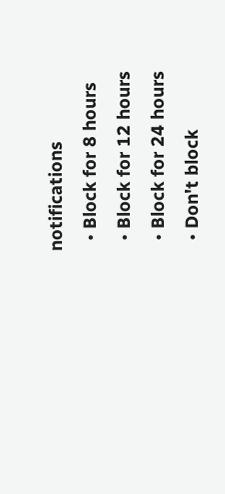notifications
  • Block for 8 hours
  • Block for 12 hours
  • Block for 24 hours
  • Don't block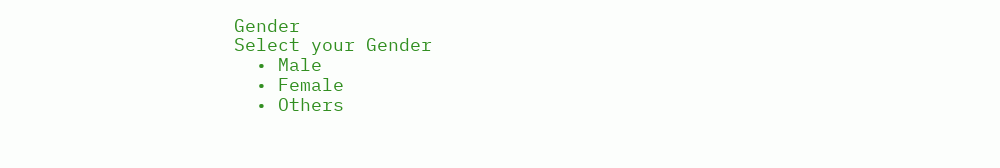Gender
Select your Gender
  • Male
  • Female
  • Others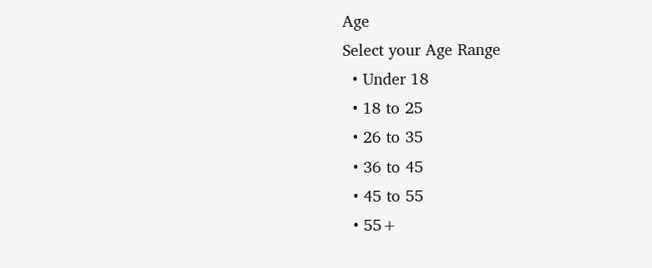Age
Select your Age Range
  • Under 18
  • 18 to 25
  • 26 to 35
  • 36 to 45
  • 45 to 55
  • 55+